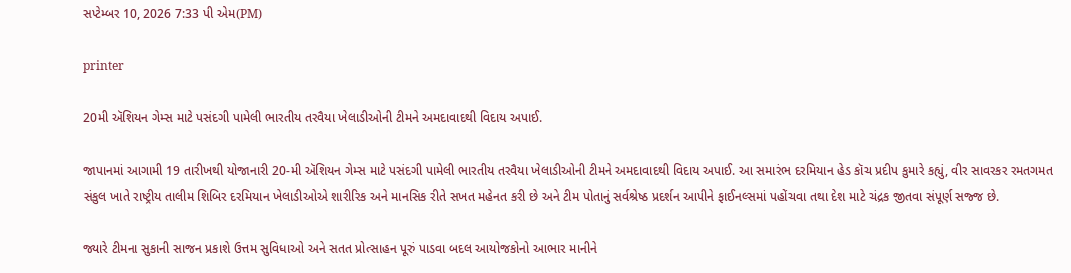સપ્ટેમ્બર 10, 2026 7:33 પી એમ(PM)

printer

20મી ઍશિયન ગેમ્સ માટે પસંદગી પામેલી ભારતીય તરવૈયા ખેલાડીઓની ટીમને અમદાવાદથી વિદાય અપાઈ.

જાપાનમાં આગામી 19 તારીખથી યોજાનારી 20-મી ઍશિયન ગેમ્સ માટે પસંદગી પામેલી ભારતીય તરવૈયા ખેલાડીઓની ટીમને અમદાવાદથી વિદાય અપાઈ. આ સમારંભ દરમિયાન હેડ કૉચ પ્રદીપ કુમારે કહ્યું, વીર સાવરકર રમતગમત સંકુલ ખાતે રાષ્ટ્રીય તાલીમ શિબિર દરમિયાન ખેલાડીઓએ શારીરિક અને માનસિક રીતે સખત મહેનત કરી છે અને ટીમ પોતાનું સર્વશ્રેષ્ઠ પ્રદર્શન આપીને ફાઈનલ્સમાં પહોંચવા તથા દેશ માટે ચંદ્રક જીતવા સંપૂર્ણ સજ્જ છે.

જ્યારે ટીમના સુકાની સાજન પ્રકાશે ઉત્તમ સુવિધાઓ અને સતત પ્રોત્સાહન પૂરું પાડવા બદલ આયોજકોનો આભાર માનીને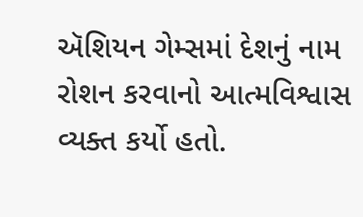ઍશિયન ગેમ્સમાં દેશનું નામ રોશન કરવાનો આત્મવિશ્વાસ વ્યક્ત કર્યો હતો.